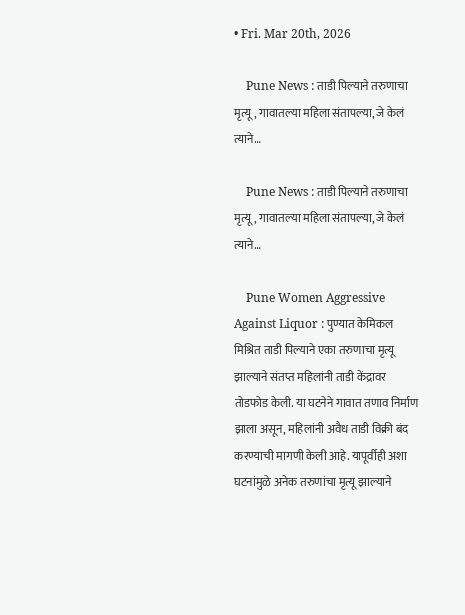• Fri. Mar 20th, 2026

    Pune News : ताडी पिल्याने तरुणाचा मृत्यू, गावातल्या महिला संतापल्या, जे केलं त्याने…

    Pune News : ताडी पिल्याने तरुणाचा मृत्यू, गावातल्या महिला संतापल्या, जे केलं त्याने…

    Pune Women Aggressive Against Liquor : पुण्यात केमिकल मिश्रित ताडी पिल्याने एका तरुणाचा मृत्यू झाल्याने संतप्त महिलांनी ताडी केंद्रावर तोडफोड केली. या घटनेने गावात तणाव निर्माण झाला असून, महिलांनी अवैध ताडी विक्री बंद करण्याची मागणी केली आहे. यापूर्वीही अशा घटनांमुळे अनेक तरुणांचा मृत्यू झाल्याने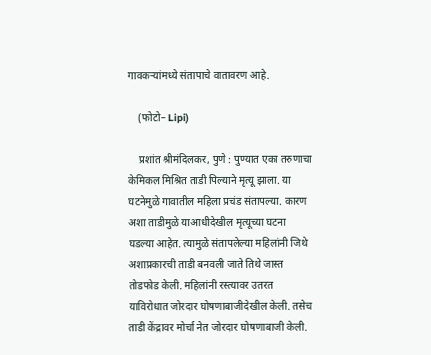गावकऱ्यांमध्ये संतापाचे वातावरण आहे.

    (फोटो– Lipi)

    प्रशांत श्रीमंदिलकर, पुणे : पुण्यात एका तरुणाचा केमिकल मिश्रित ताडी पिल्याने मृत्यू झाला. या घटनेमुळे गावातील महिला प्रचंड संतापल्या. कारण अशा ताडीमुळे याआधीदेखील मृत्यूच्या घटना घडल्या आहेत. त्यामुळे संतापलेल्या महिलांनी जिथे अशाप्रकारची ताडी बनवली जाते तिथे जास्त तोडफोड केली. महिलांनी रस्त्यावर उतरत याविरोधात जोरदार घोषणाबाजीदेखील केली. तसेच ताडी केंद्रावर मोर्चा नेत जोरदार घोषणाबाजी केली.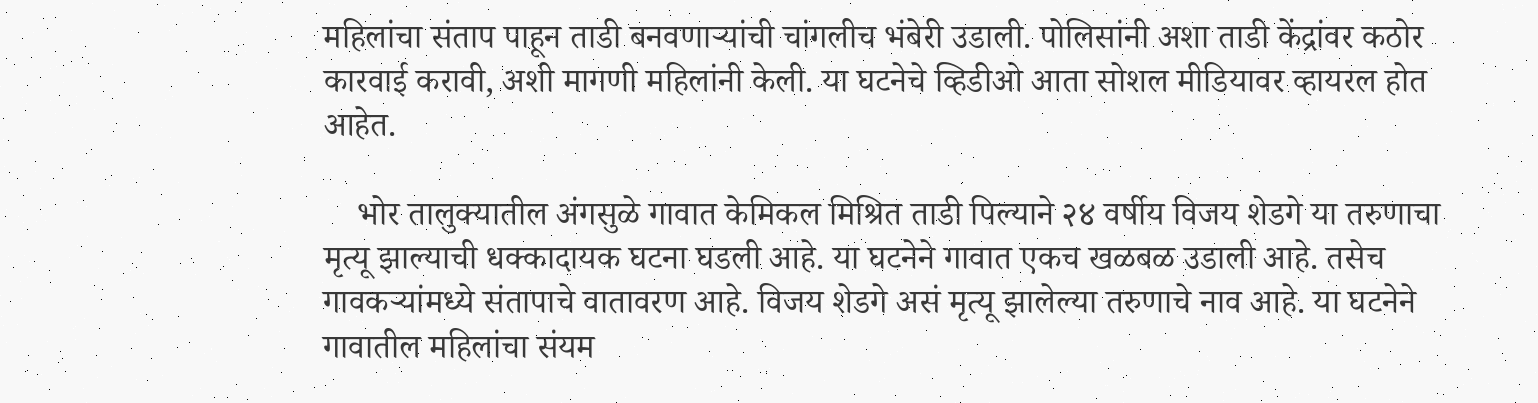महिलांचा संताप पाहून ताडी बनवणाऱ्यांची चांगलीच भंबेरी उडाली. पोलिसांनी अशा ताडी केंद्रांवर कठोर कारवाई करावी, अशी मागणी महिलांनी केली. या घटनेचे व्हिडीओ आता सोशल मीडियावर व्हायरल होत आहेत.

    भोर तालुक्यातील अंगसुळे गावात केमिकल मिश्रित ताडी पिल्याने २४ वर्षीय विजय शेडगे या तरुणाचा मृत्यू झाल्याची धक्कादायक घटना घडली आहे. या घटनेने गावात एकच खळबळ उडाली आहे. तसेच गावकऱ्यांमध्ये संतापाचे वातावरण आहे. विजय शेडगे असं मृत्यू झालेल्या तरुणाचे नाव आहे. या घटनेने गावातील महिलांचा संयम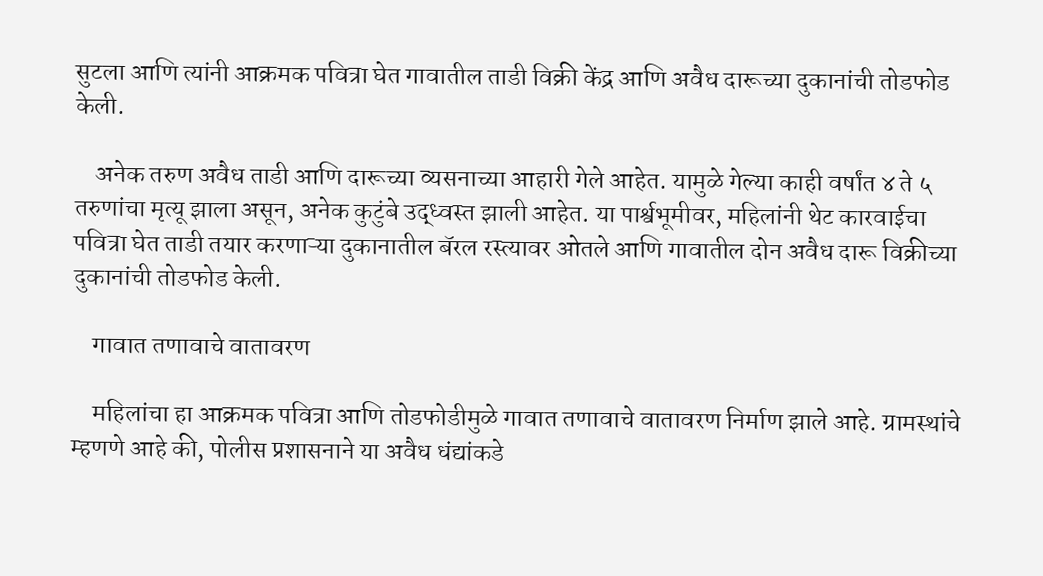सुटला आणि त्यांनी आक्रमक पवित्रा घेत गावातील ताडी विक्री केंद्र आणि अवैध दारूच्या दुकानांची तोडफोड केली.

    अनेक तरुण अवैध ताडी आणि दारूच्या व्यसनाच्या आहारी गेले आहेत. यामुळे गेल्या काही वर्षांत ४ ते ५ तरुणांचा मृत्यू झाला असून, अनेक कुटुंबे उद्ध्वस्त झाली आहेत. या पार्श्वभूमीवर, महिलांनी थेट कारवाईचा पवित्रा घेत ताडी तयार करणाऱ्या दुकानातील बॅरल रस्त्यावर ओतले आणि गावातील दोन अवैध दारू विक्रीच्या दुकानांची तोडफोड केली.

    गावात तणावाचे वातावरण

    महिलांचा हा आक्रमक पवित्रा आणि तोडफोडीमुळे गावात तणावाचे वातावरण निर्माण झाले आहे. ग्रामस्थांचे म्हणणे आहे की, पोलीस प्रशासनाने या अवैध धंद्यांकडे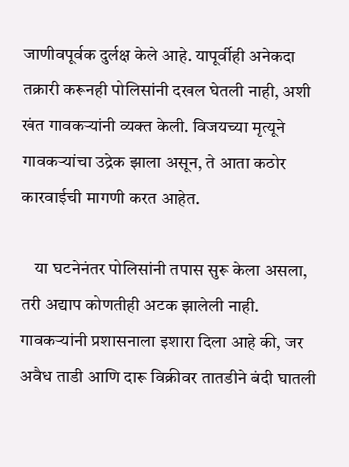जाणीवपूर्वक दुर्लक्ष केले आहे. यापूर्वीही अनेकदा तक्रारी करूनही पोलिसांनी दखल घेतली नाही, अशी खंत गावकऱ्यांनी व्यक्त केली. विजयच्या मृत्यूने गावकऱ्यांचा उद्रेक झाला असून, ते आता कठोर कारवाईची मागणी करत आहेत.

    या घटनेनंतर पोलिसांनी तपास सुरू केला असला, तरी अद्याप कोणतीही अटक झालेली नाही. गावकऱ्यांनी प्रशासनाला इशारा दिला आहे की, जर अवैध ताडी आणि दारू विक्रीवर तातडीने बंदी घातली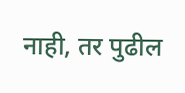नाही, तर पुढील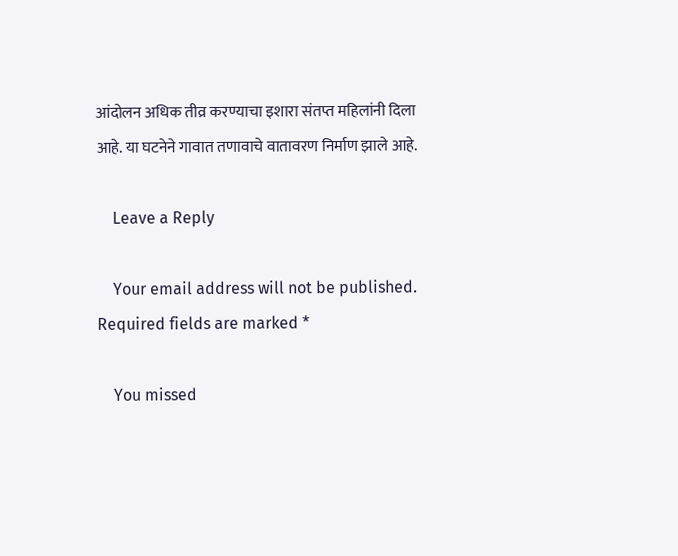आंदोलन अधिक तीव्र करण्याचा इशारा संतप्त महिलांनी दिला आहे. या घटनेने गावात तणावाचे वातावरण निर्माण झाले आहे.

    Leave a Reply

    Your email address will not be published. Required fields are marked *

    You missed